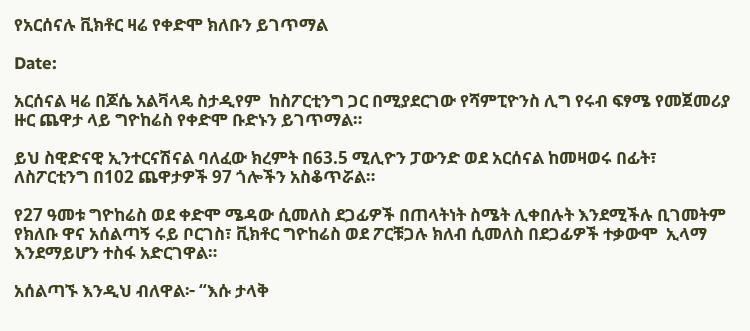የአርሰናሉ ቪክቶር ዛሬ የቀድሞ ክለቡን ይገጥማል

Date:

አርሰናል ዛሬ በጆሴ አልቫላዴ ስታዲየም  ከስፖርቲንግ ጋር በሚያደርገው የሻምፒዮንስ ሊግ የሩብ ፍፃሜ የመጀመሪያ ዙር ጨዋታ ላይ ግዮከሬስ የቀድሞ ቡድኑን ይገጥማል።

ይህ ስዊድናዊ ኢንተርናሽናል ባለፈው ክረምት በ63.5 ሚሊዮን ፓውንድ ወደ አርሰናል ከመዛወሩ በፊት፣ ለስፖርቲንግ በ102 ጨዋታዎች 97 ጎሎችን አስቆጥሯል።

የ27 ዓመቱ ግዮከሬስ ወደ ቀድሞ ሜዳው ሲመለስ ደጋፊዎች በጠላትነት ስሜት ሊቀበሉት እንደሚችሉ ቢገመትም  የክለቡ ዋና አሰልጣኝ ሩይ ቦርገስ፣ ቪክቶር ግዮከሬስ ወደ ፖርቹጋሉ ክለብ ሲመለስ በደጋፊዎች ተቃውሞ  ኢላማ እንደማይሆን ተስፋ አድርገዋል።

አሰልጣኙ እንዲህ ብለዋል፦ “እሱ ታላቅ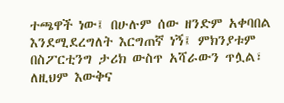ተጫዋች ነው፤ በሁሉም ሰው ዘንድም አቀባበል እንደሚደረግለት እርግጠኛ ነኝ፤ ምክንያቱም በስፖርቲንግ ታሪክ ውስጥ አሻራውን ጥሏል፣ ለዚህም እውቅና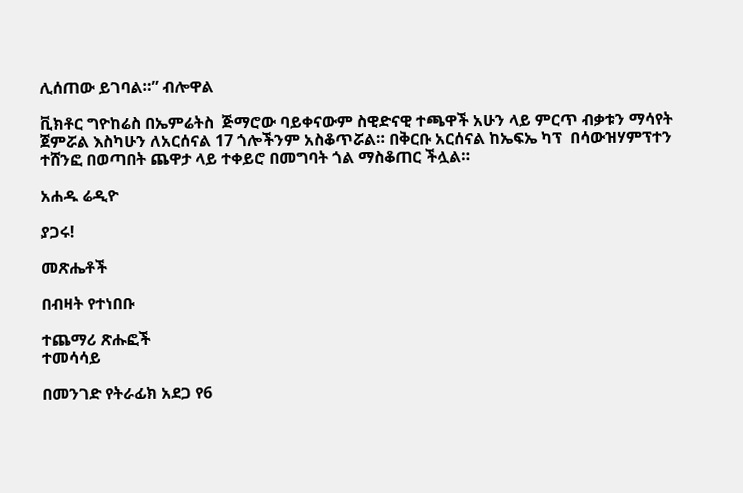ሊሰጠው ይገባል።” ብሎዋል

ቪክቶር ግዮከሬስ በኤምሬትስ  ጅማሮው ባይቀናውም ስዊድናዊ ተጫዋች አሁን ላይ ምርጥ ብቃቱን ማሳየት ጀምሯል እስካሁን ለአርሰናል 17 ጎሎችንም አስቆጥሯል። በቅርቡ አርሰናል ከኤፍኤ ካፕ  በሳውዝሃምፕተን ተሸንፎ በወጣበት ጨዋታ ላይ ተቀይሮ በመግባት ጎል ማስቆጠር ችሏል።

አሐዱ ሬዲዮ

ያጋሩ!

መጽሔቶች

በብዛት የተነበቡ

ተጨማሪ ጽሑፎች
ተመሳሳይ

በመንገድ የትራፊክ አደጋ የ6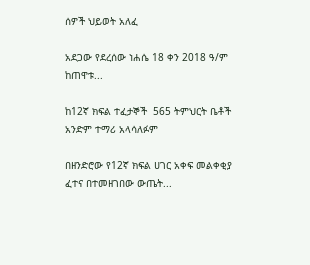ሰዎች ህይወት አለፈ

አደጋው የደረሰው ነሐሴ 18 ቀን 2018 ዓ/ም ከጠዋቱ...

ከ12ኛ ክፍል ተፈታኞች  565 ትምህርት ቤቶች አንድም ተማሪ አላሳለፉም

በዘንድሮው የ12ኛ ክፍል ሀገር አቀፍ መልቀቂያ ፈተና በተመዘገበው ውጤት...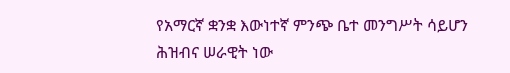የአማርኛ ቋንቋ እውነተኛ ምንጭ ቤተ መንግሥት ሳይሆን ሕዝብና ሠራዊት ነው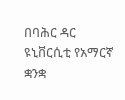በባሕር ዳር ዩኒቨርሲቲ የአማርኛ ቋንቋ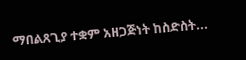ማበልጸጊያ ተቋም አዘጋጅነት ከስድስት...